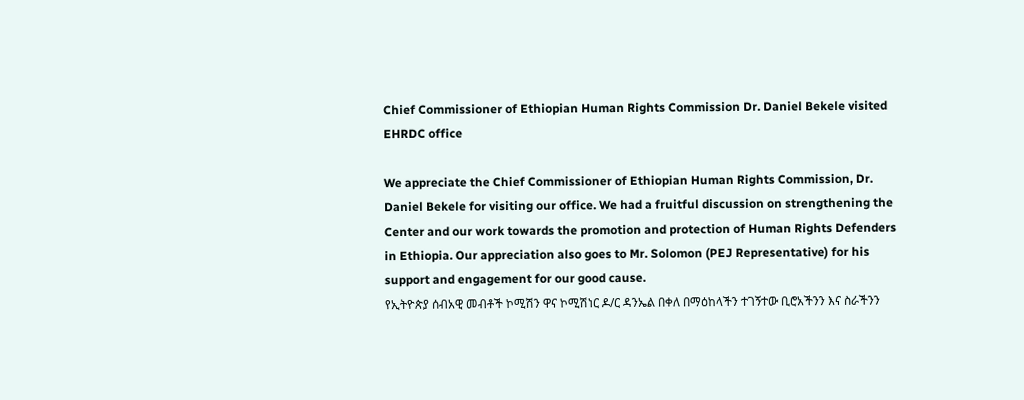Chief Commissioner of Ethiopian Human Rights Commission Dr. Daniel Bekele visited EHRDC office

We appreciate the Chief Commissioner of Ethiopian Human Rights Commission, Dr. Daniel Bekele for visiting our office. We had a fruitful discussion on strengthening the Center and our work towards the promotion and protection of Human Rights Defenders in Ethiopia. Our appreciation also goes to Mr. Solomon (PEJ Representative) for his support and engagement for our good cause.
የኢትዮጵያ ሰብአዊ መብቶች ኮሚሽን ዋና ኮሚሽነር ዶ/ር ዳንኤል በቀለ በማዕከላችን ተገኝተው ቢሮአችንን እና ስራችንን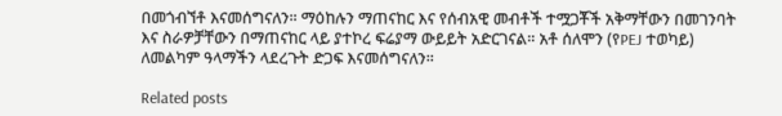በመጎብኘቶ እናመሰግናለን። ማዕከሉን ማጠናከር እና የሰብአዊ መብቶች ተሟጋቾች አቅማቸውን በመገንባት እና ስራዎቻቸውን በማጠናከር ላይ ያተኮረ ፍሬያማ ውይይት አድርገናል። አቶ ሰለሞን (የPEJ ተወካይ) ለመልካም ዓላማችን ላደረጉት ድጋፍ እናመሰግናለን።

Related posts